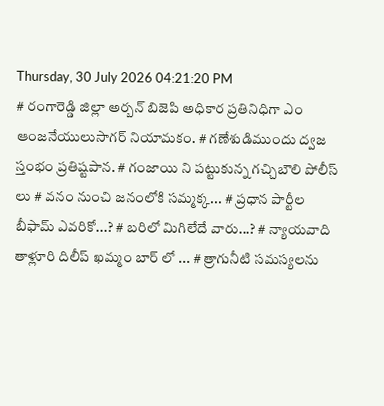Thursday, 30 July 2026 04:21:20 PM
# రంగారెడ్డి జిల్లా అర్బన్ బిజెపి అధికార ప్రతినిధిగా ఎం ఆంజనేయులుసాగర్ నియామకం. # గణేశుడిముందు ద్వజ స్తంభం ప్రతిష్టపాన. # గంజాయి ని పట్టుకున్న గచ్చిబౌలి పోలీస్ లు # వనం నుంచి జనంలోకి సమ్మక్క... # ప్రధాన పార్టీల బీఫామ్ ఎవరికో...? # బరిలో మిగిలేదే వారు...? # న్యాయవాది తాళ్లూరి దిలీప్ ఖమ్మం బార్ లో ... # త్రాగునీటి సమస్యలను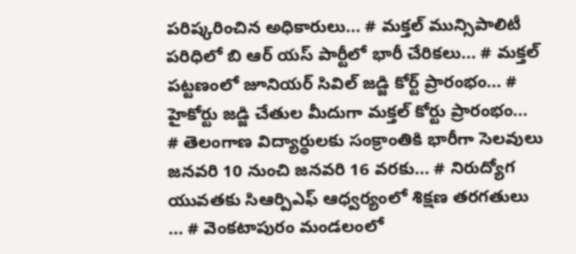పరిష్కరించిన అధికారులు... # మక్తల్ మున్సిపాలిటీ పరిధిలో బి ఆర్ యస్ పార్టీలో భారీ చేరికలు... # మక్తల్ పట్టణంలో జూనియర్ సివిల్ జడ్జి కోర్ట్ ప్రారంభం... # హైకోర్టు జడ్జి చేతుల మీదుగా మక్తల్ కోర్టు ప్రారంభం... # తెలంగాణ విద్యార్ధులకు సంక్రాంతికి భారీగా సెలవులు జనవరి 10 నుంచి జనవరి 16 వరకు... # నిరుద్యోగ యువతకు సిఆర్పిఎఫ్ ఆధ్వర్యంలో శిక్షణ తరగతులు ... # వెంకటాపురం మండలంలో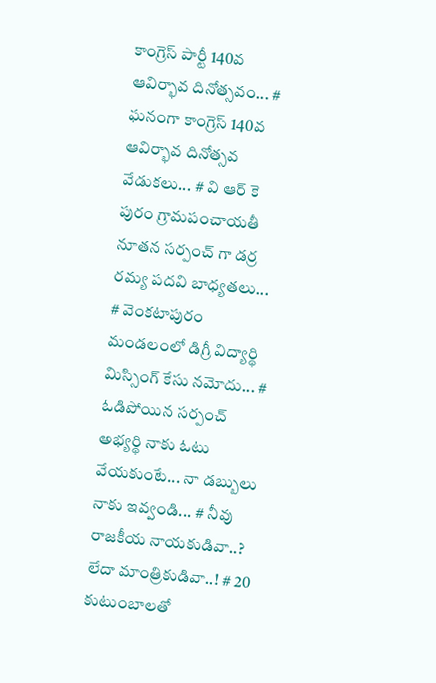కాంగ్రెస్ పార్టీ 140వ ఆవిర్భావ దినోత్సవం... # ఘనంగా కాంగ్రెస్ 140వ ఆవిర్భావ దినోత్సవ వేడుకలు... # వి ఆర్ కె పురం గ్రామపంచాయతీ నూతన సర్పంచ్ గా డర్ర రమ్య పదవి బాధ్యతలు... # వెంకటాపురం మండలంలో డిగ్రీ విద్యార్థి మిస్సింగ్ కేసు నమోదు... # ఓడిపోయిన సర్పంచ్ అభ్యర్థి నాకు ఓటు వేయకుంటే... నా డబ్బులు నాకు ఇవ్వండి... # నీవు రాజకీయ నాయకుడివా..? లేదా మాంత్రికుడివా..! # 20 కుటుంబాలతో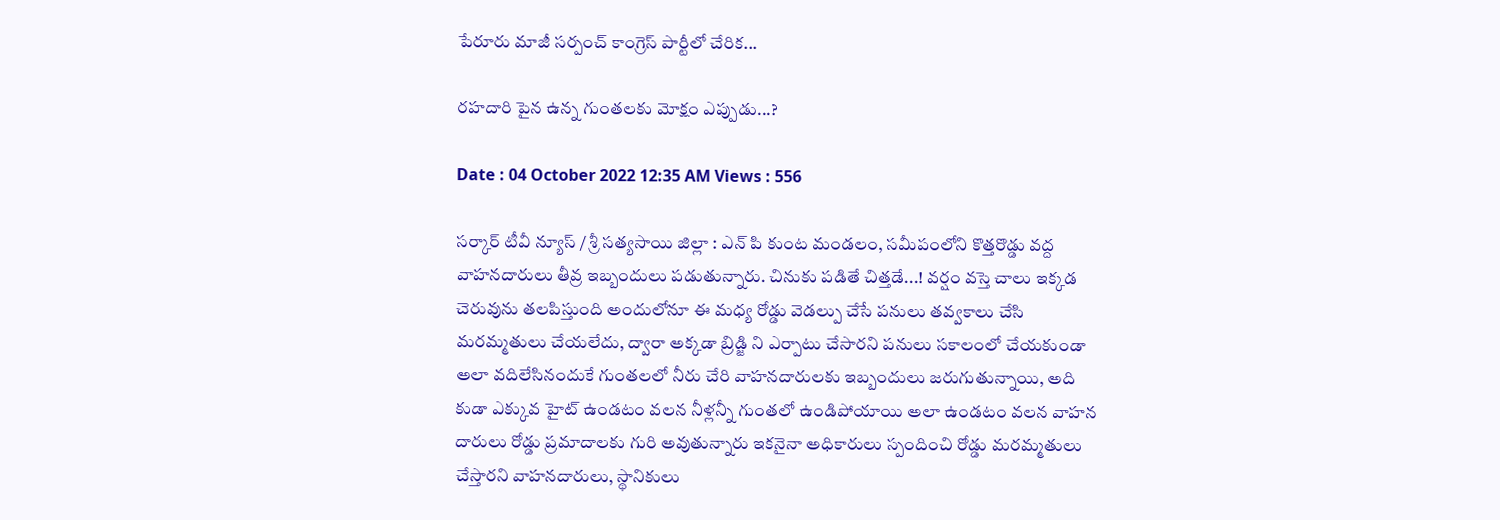పేరూరు మాజీ సర్పంచ్ కాంగ్రెస్ పార్టీలో చేరిక...

రహదారి పైన ఉన్న గుంతలకు మోక్షం ఎప్పుడు...?

Date : 04 October 2022 12:35 AM Views : 556

సర్కార్ టీవీ న్యూస్ / శ్రీ సత్యసాయి జిల్లా : ఎన్ పి కుంట మండలం, సమీపంలోని కొత్తరొడ్డు వద్ద వాహనదారులు తీవ్ర ఇబ్బందులు పడుతున్నారు. చినుకు పడితే చిత్తడే...! వర్షం వస్తె చాలు ఇక్కడ చెరువును తలపిస్తుంది అందులోనూ ఈ మధ్య రోడ్డు వెడల్పు చేసే పనులు తవ్వకాలు చేసి మరమ్మతులు చేయలేదు, ద్వారా అక్కడా బ్రిడ్జి ని ఎర్పాటు చేసారని పనులు సకాలంలో చేయకుండా అలా వదిలేసినందుకే గుంతలలో నీరు చేరి వాహనదారులకు ఇబ్బందులు జరుగుతున్నాయి, అది కుడా ఎక్కువ హైట్ ఉండటం వలన నీళ్లన్నీ గుంతలో ఉండిపోయాయి అలా ఉండటం వలన వాహన దారులు రోడ్డు ప్రమాదాలకు గురి అవుతున్నారు ఇకనైనా అధికారులు స్పందించి రోడ్డు మరమ్మతులు చేస్తారని వాహనదారులు, స్థానికులు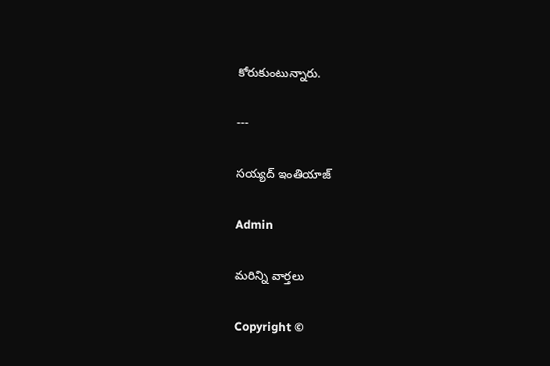కోరుకుంటున్నారు.

---

సయ్యద్ ఇంతియాజ్

Admin

మరిన్ని వార్తలు

Copyright ©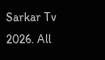Sarkar Tv 2026. All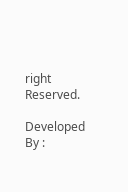right Reserved.

Developed By :